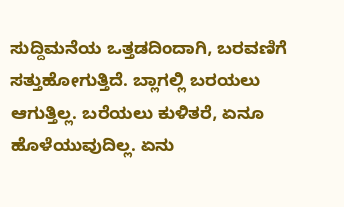ಸುದ್ದಿಮನೆಯ ಒತ್ತಡದಿಂದಾಗಿ, ಬರವಣಿಗೆ ಸತ್ತುಹೋಗುತ್ತಿದೆ. ಬ್ಲಾಗಲ್ಲಿ ಬರಯಲು ಆಗುತ್ತಿಲ್ಲ. ಬರೆಯಲು ಕುಳಿತರೆ, ಏನೂ ಹೊಳೆಯುವುದಿಲ್ಲ. ಏನು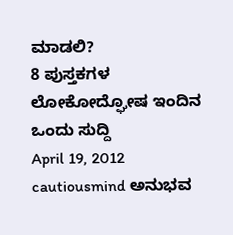ಮಾಡಲಿ?
8 ಪುಸ್ತಕಗಳ ಲೋಕೋದ್ಘೋಷ ಇಂದಿನ ಒಂದು ಸುದ್ದಿ
April 19, 2012
cautiousmind ಅನುಭವ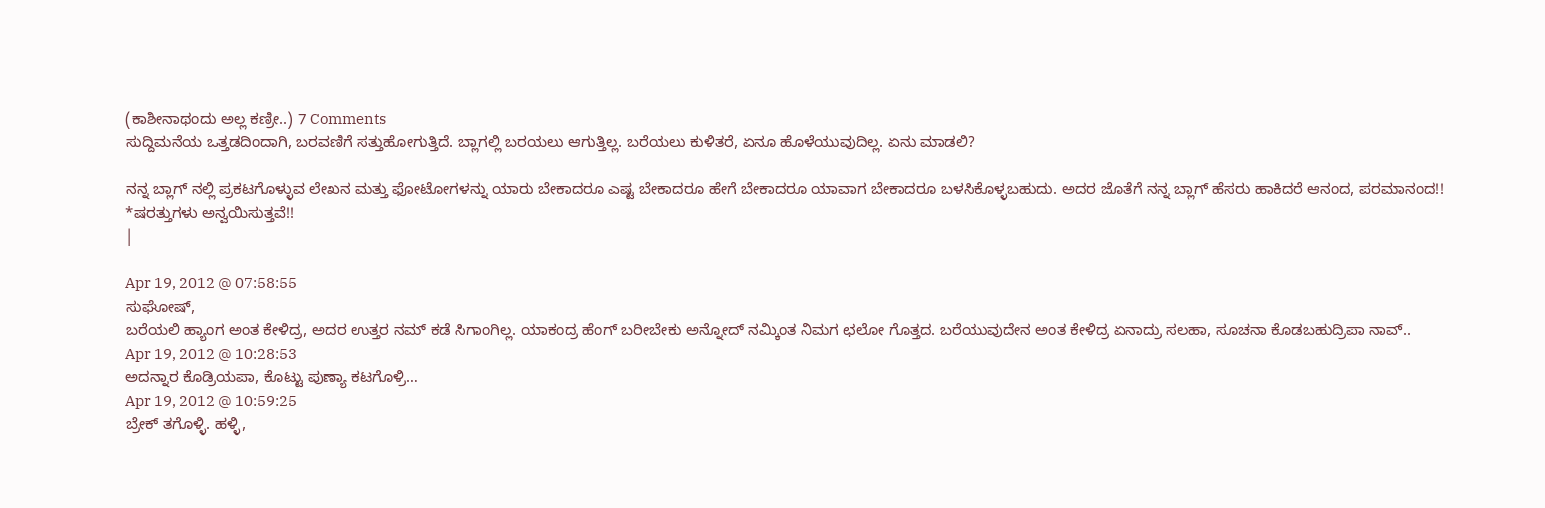(ಕಾಶೀನಾಥಂದು ಅಲ್ಲ ಕಣ್ರೀ..) 7 Comments
ಸುದ್ದಿಮನೆಯ ಒತ್ತಡದಿಂದಾಗಿ, ಬರವಣಿಗೆ ಸತ್ತುಹೋಗುತ್ತಿದೆ. ಬ್ಲಾಗಲ್ಲಿ ಬರಯಲು ಆಗುತ್ತಿಲ್ಲ. ಬರೆಯಲು ಕುಳಿತರೆ, ಏನೂ ಹೊಳೆಯುವುದಿಲ್ಲ. ಏನು ಮಾಡಲಿ?

ನನ್ನ ಬ್ಲಾಗ್ ನಲ್ಲಿ ಪ್ರಕಟಗೊಳ್ಳುವ ಲೇಖನ ಮತ್ತು ಫೋಟೋಗಳನ್ನು ಯಾರು ಬೇಕಾದರೂ ಎಷ್ಟ ಬೇಕಾದರೂ ಹೇಗೆ ಬೇಕಾದರೂ ಯಾವಾಗ ಬೇಕಾದರೂ ಬಳಸಿಕೊಳ್ಳಬಹುದು. ಅದರ ಜೊತೆಗೆ ನನ್ನ ಬ್ಲಾಗ್ ಹೆಸರು ಹಾಕಿದರೆ ಆನಂದ, ಪರಮಾನಂದ!!
*ಷರತ್ತುಗಳು ಅನ್ವಯಿಸುತ್ತವೆ!!
|

Apr 19, 2012 @ 07:58:55
ಸುಘೋಷ್,
ಬರೆಯಲಿ ಹ್ಯಾಂಗ ಅಂತ ಕೇಳಿದ್ರ, ಅದರ ಉತ್ತರ ನಮ್ ಕಡೆ ಸಿಗಾಂಗಿಲ್ಲ. ಯಾಕಂದ್ರ ಹೆಂಗ್ ಬರೀಬೇಕು ಅನ್ನೋದ್ ನಮ್ಕಿಂತ ನಿಮಗ ಛಲೋ ಗೊತ್ತದ. ಬರೆಯುವುದೇನ ಅಂತ ಕೇಳಿದ್ರ ಏನಾದ್ರು ಸಲಹಾ, ಸೂಚನಾ ಕೊಡಬಹುದ್ರಿಪಾ ನಾವ್..
Apr 19, 2012 @ 10:28:53
ಅದನ್ನಾರ ಕೊಡ್ರಿಯಪಾ, ಕೊಟ್ಟು ಪುಣ್ಯಾ ಕಟಗೊಳ್ರಿ…
Apr 19, 2012 @ 10:59:25
ಬ್ರೇಕ್ ತಗೊಳ್ಳಿ. ಹಳ್ಳಿ,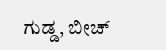ಗುಡ್ಡ, ಬೀಚ್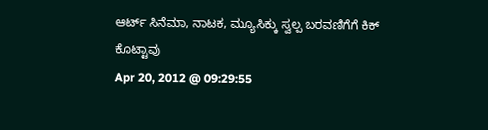ಆರ್ಟ್ ಸಿನೆಮಾ, ನಾಟಕ, ಮ್ಯೂಸಿಕ್ಕು ಸ್ವಲ್ಪ ಬರವಣಿಗೆಗೆ ಕಿಕ್ ಕೊಟ್ಟಾವು
Apr 20, 2012 @ 09:29:55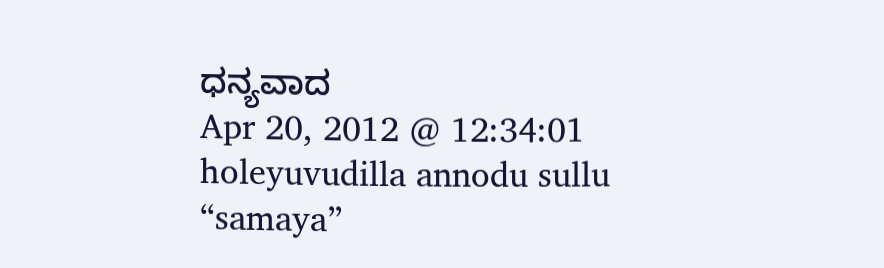ಧನ್ಯವಾದ
Apr 20, 2012 @ 12:34:01
holeyuvudilla annodu sullu
“samaya”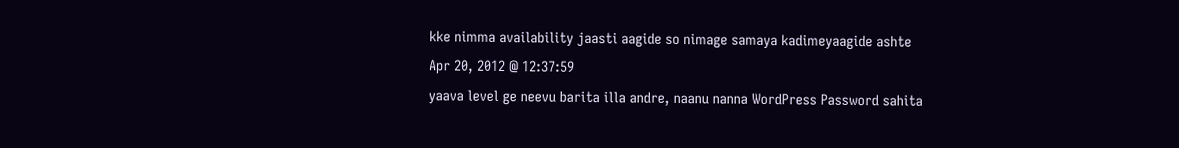kke nimma availability jaasti aagide so nimage samaya kadimeyaagide ashte
Apr 20, 2012 @ 12:37:59
yaava level ge neevu barita illa andre, naanu nanna WordPress Password sahita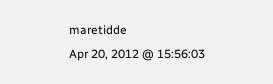maretidde
Apr 20, 2012 @ 15:56:03